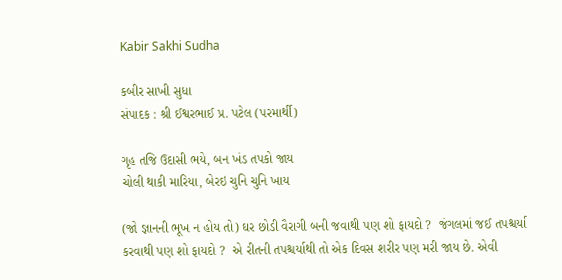Kabir Sakhi Sudha

કબીર સાખી સુધા
સંપાદક : શ્રી ઈશ્વરભાઈ પ્ર. પટેલ (પરમાર્થી)

ગૃહ તજિ ઉદાસી ભયે, બન ખંડ તપકો જાય
ચોલી થાકી મારિયા, બેરઇ ચુનિ ચુનિ ખાય

(જો જ્ઞાનની ભૂખ ન હોય તો) ઘર છોડી વૈરાગી બની જવાથી પણ શો ફાયદો ?  જંગલમાં જઈ તપશ્ચર્યા કરવાથી પણ શો ફાયદો ?  એ રીતની તપશ્ચર્યાથી તો એક દિવસ શરીર પણ મરી જાય છે. એવી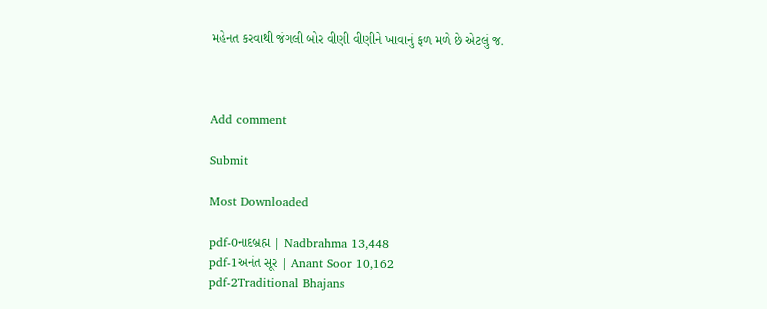મહેનત કરવાથી જંગલી બોર વીણી વીણીને ખાવાનું ફળ મળે છે એટલું જ.



Add comment

Submit

Most Downloaded

pdf-0નાદબ્રહ્મ | Nadbrahma 13,448
pdf-1અનંત સૂર | Anant Soor 10,162
pdf-2Traditional Bhajans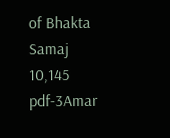of Bhakta Samaj 10,145
pdf-3Amar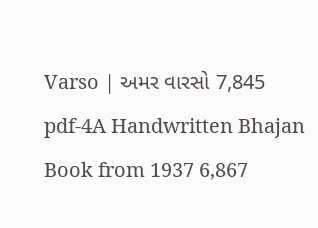Varso | અમર વારસો 7,845
pdf-4A Handwritten Bhajan Book from 1937 6,867